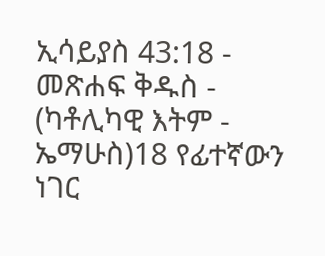ኢሳይያስ 43:18 - መጽሐፍ ቅዱስ - (ካቶሊካዊ እትም - ኤማሁስ)18 የፊተኛውን ነገር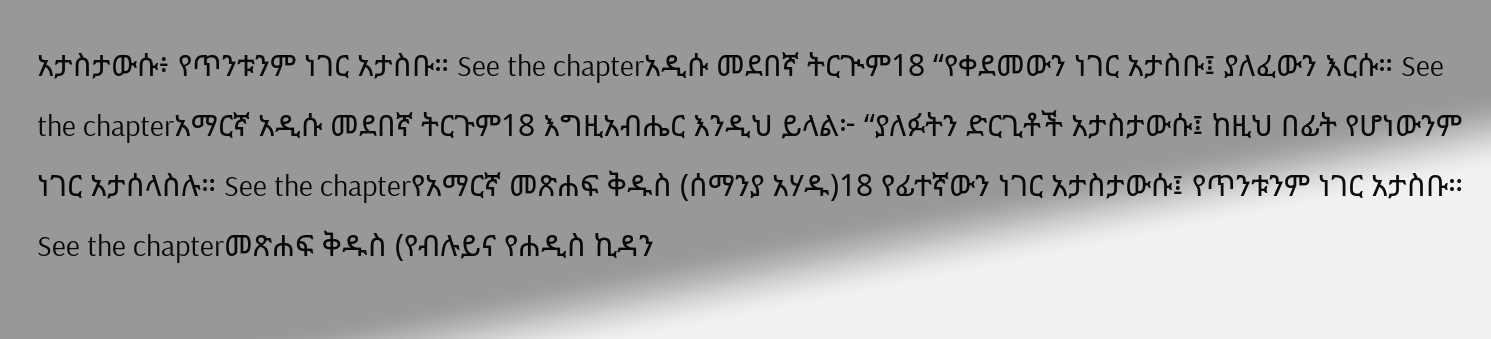አታስታውሱ፥ የጥንቱንም ነገር አታስቡ። See the chapterአዲሱ መደበኛ ትርጒም18 “የቀደመውን ነገር አታስቡ፤ ያለፈውን እርሱ። See the chapterአማርኛ አዲሱ መደበኛ ትርጉም18 እግዚአብሔር እንዲህ ይላል፦ “ያለፉትን ድርጊቶች አታስታውሱ፤ ከዚህ በፊት የሆነውንም ነገር አታሰላስሉ። See the chapterየአማርኛ መጽሐፍ ቅዱስ (ሰማንያ አሃዱ)18 የፊተኛውን ነገር አታስታውሱ፤ የጥንቱንም ነገር አታስቡ። See the chapterመጽሐፍ ቅዱስ (የብሉይና የሐዲስ ኪዳን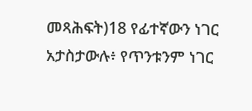መጻሕፍት)18 የፊተኛውን ነገር አታስታውሉ፥ የጥንቱንም ነገር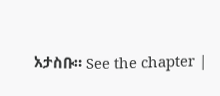አታስቡ። See the chapter |